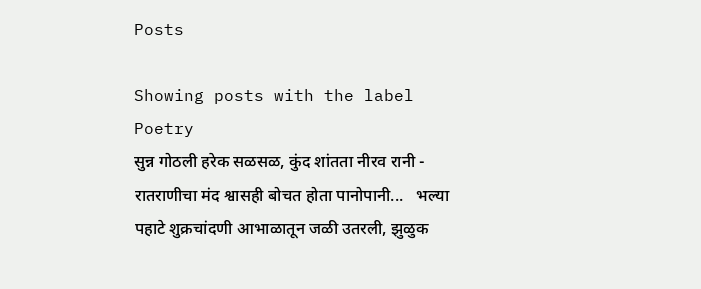Posts

Showing posts with the label Poetry
सुन्न गोठली हरेक सळसळ, कुंद शांतता नीरव रानी - रातराणीचा मंद श्वासही बोचत होता पानोपानी...   भल्या पहाटे शुक्रचांदणी आभाळातून जळी उतरली, झुळुक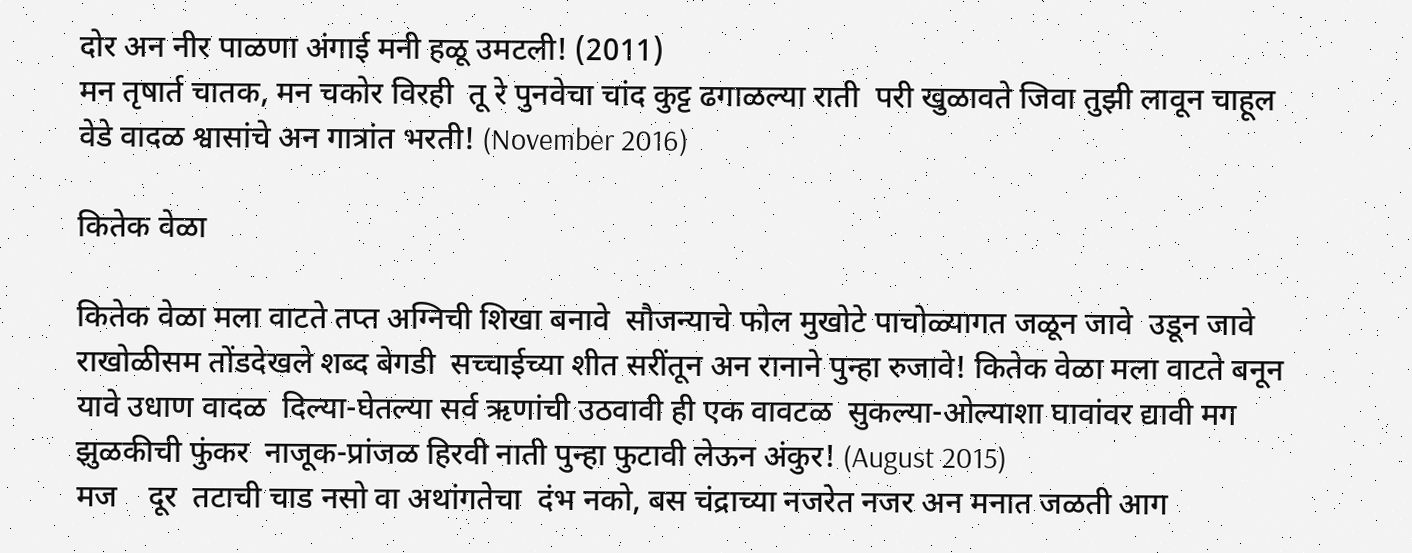दोर अन नीर पाळणा अंगाई मनी हळू उमटली! (2011)
मन तृषार्त चातक, मन चकोर विरही  तू रे पुनवेचा चांद कुट्ट ढगाळल्या राती  परी खुळावते जिवा तुझी लावून चाहूल  वेडे वादळ श्वासांचे अन गात्रांत भरती! (November 2016)

कितेक वेळा

कितेक वेळा मला वाटते तप्त अग्निची शिखा बनावे  सौजन्याचे फोल मुखोटे पाचोळ्यागत जळून जावे  उडून जावे राखोळीसम तोंडदेखले शब्द बेगडी  सच्चाईच्या शीत सरींतून अन रानाने पुन्हा रुजावे! कितेक वेळा मला वाटते बनून यावे उधाण वादळ  दिल्या-घेतल्या सर्व ऋणांची उठवावी ही एक वावटळ  सुकल्या-ओल्याशा घावांवर द्यावी मग झुळकीची फुंकर  नाजूक-प्रांजळ हिरवी नाती पुन्हा फुटावी लेऊन अंकुर! (August 2015)
मज    दूर  तटाची चाड नसो वा अथांगतेचा  दंभ नको, बस चंद्राच्या नजरेत नजर अन मनात जळती आग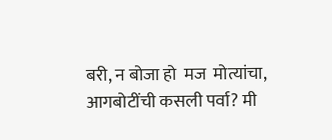बरी, न बोजा हो  मज  मोत्यांचा, आगबोटींची कसली पर्वा? मी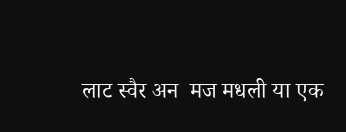लाट स्वैर अन  मज मधली या एक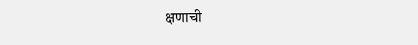क्षणाची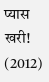प्यास खरी! (2012)